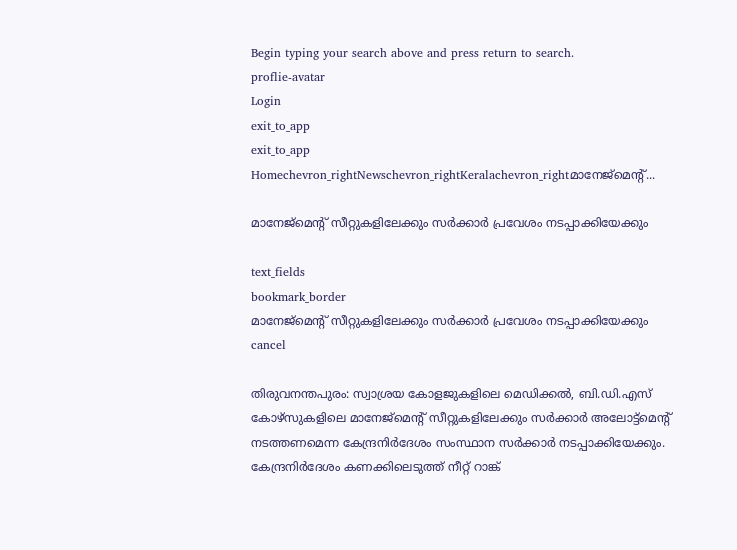Begin typing your search above and press return to search.
proflie-avatar
Login
exit_to_app
exit_to_app
Homechevron_rightNewschevron_rightKeralachevron_rightമാനേജ്മെന്‍റ്...

മാനേജ്മെന്‍റ് സീറ്റുകളിലേക്കും സര്‍ക്കാര്‍ പ്രവേശം നടപ്പാക്കിയേക്കും

text_fields
bookmark_border
മാനേജ്മെന്‍റ് സീറ്റുകളിലേക്കും സര്‍ക്കാര്‍ പ്രവേശം നടപ്പാക്കിയേക്കും
cancel

തിരുവനന്തപുരം: സ്വാശ്രയ കോളജുകളിലെ മെഡിക്കല്‍, ബി.ഡി.എസ് കോഴ്സുകളിലെ മാനേജ്മെന്‍റ് സീറ്റുകളിലേക്കും സര്‍ക്കാര്‍ അലോട്ട്മെന്‍റ് നടത്തണമെന്ന കേന്ദ്രനിര്‍ദേശം സംസ്ഥാന സര്‍ക്കാര്‍ നടപ്പാക്കിയേക്കും. കേന്ദ്രനിര്‍ദേശം കണക്കിലെടുത്ത് നീറ്റ് റാങ്ക്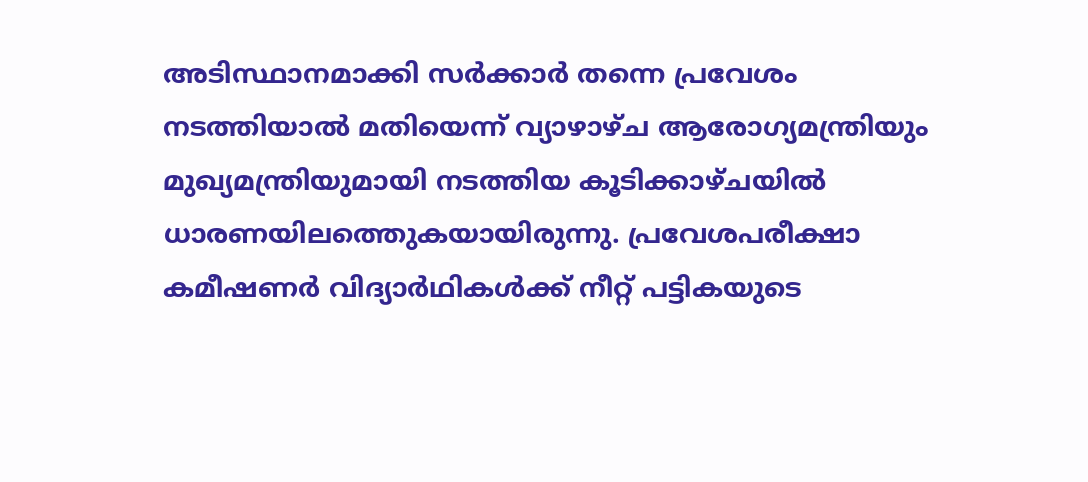അടിസ്ഥാനമാക്കി സര്‍ക്കാര്‍ തന്നെ പ്രവേശം നടത്തിയാല്‍ മതിയെന്ന് വ്യാഴാഴ്ച ആരോഗ്യമന്ത്രിയും മുഖ്യമന്ത്രിയുമായി നടത്തിയ കൂടിക്കാഴ്ചയില്‍ ധാരണയിലത്തെുകയായിരുന്നു. പ്രവേശപരീക്ഷാ കമീഷണര്‍ വിദ്യാര്‍ഥികള്‍ക്ക് നീറ്റ് പട്ടികയുടെ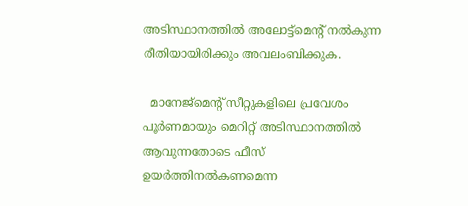അടിസ്ഥാനത്തില്‍ അലോട്ട്മെന്‍റ് നല്‍കുന്ന രീതിയായിരിക്കും അവലംബിക്കുക.

  മാനേജ്മെന്‍റ് സീറ്റുകളിലെ പ്രവേശം പൂര്‍ണമായും മെറിറ്റ് അടിസ്ഥാനത്തില്‍ ആവുന്നതോടെ ഫീസ് ഉയര്‍ത്തിനല്‍കണമെന്ന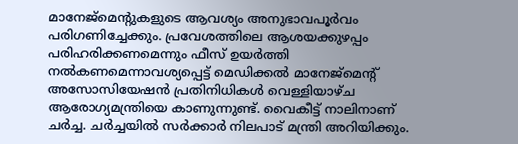മാനേജ്മെന്‍റുകളുടെ ആവശ്യം അനുഭാവപൂര്‍വം പരിഗണിച്ചേക്കും. പ്രവേശത്തിലെ ആശയക്കുഴപ്പം പരിഹരിക്കണമെന്നും ഫീസ് ഉയര്‍ത്തി നല്‍കണമെന്നാവശ്യപ്പെട്ട് മെഡിക്കല്‍ മാനേജ്മെന്‍റ് അസോസിയേഷന്‍ പ്രതിനിധികള്‍ വെള്ളിയാഴ്ച ആരോഗ്യമന്ത്രിയെ കാണുന്നുണ്ട്. വൈകീട്ട് നാലിനാണ് ചര്‍ച്ച. ചര്‍ച്ചയില്‍ സര്‍ക്കാര്‍ നിലപാട് മന്ത്രി അറിയിക്കും.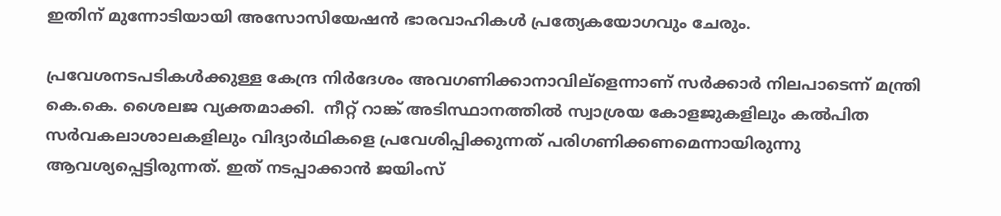ഇതിന് മുന്നോടിയായി അസോസിയേഷന്‍ ഭാരവാഹികള്‍ പ്രത്യേകയോഗവും ചേരും.

പ്രവേശനടപടികള്‍ക്കുള്ള കേന്ദ്ര നിര്‍ദേശം അവഗണിക്കാനാവില്ളെന്നാണ് സര്‍ക്കാര്‍ നിലപാടെന്ന് മന്ത്രി കെ.കെ. ശൈലജ വ്യക്തമാക്കി.  നീറ്റ് റാങ്ക് അടിസ്ഥാനത്തില്‍ സ്വാശ്രയ കോളജുകളിലും കല്‍പിത സര്‍വകലാശാലകളിലും വിദ്യാര്‍ഥികളെ പ്രവേശിപ്പിക്കുന്നത് പരിഗണിക്കണമെന്നായിരുന്നു ആവശ്യപ്പെട്ടിരുന്നത്. ഇത് നടപ്പാക്കാന്‍ ജയിംസ്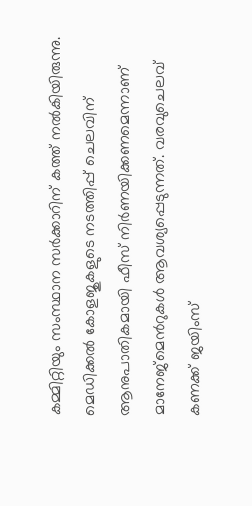കമ്മിറ്റിയും സംസ്ഥാന സര്‍ക്കാറിന് കത്ത് നല്‍കിയിരുന്നു. മെഡിക്കല്‍ കോളജുകളുടെ നടത്തിപ്പ് ചെലവിന് ആനുപാതികമായി ഫീസ് നിര്‍ണയിക്കണമെന്നാണ് മാനേജ്മെന്‍റുകള്‍ ആവശ്യപ്പെടുന്നത്. വരവുചെലവ് കണക്ക് ജയിംസ്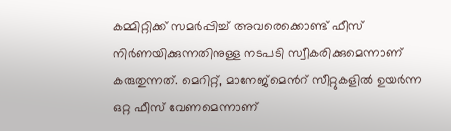കമ്മിറ്റിക്ക് സമര്‍പ്പിച്ച് അവരെക്കൊണ്ട് ഫീസ് നിര്‍ണയിക്കുന്നതിനുള്ള നടപടി സ്വീകരിക്കുമെന്നാണ് കരുതുന്നത്. മെറിറ്റ്, മാനേജ്മെന്‍റ് സീറ്റുകളില്‍ ഉയര്‍ന്ന ഒറ്റ ഫീസ് വേണമെന്നാണ്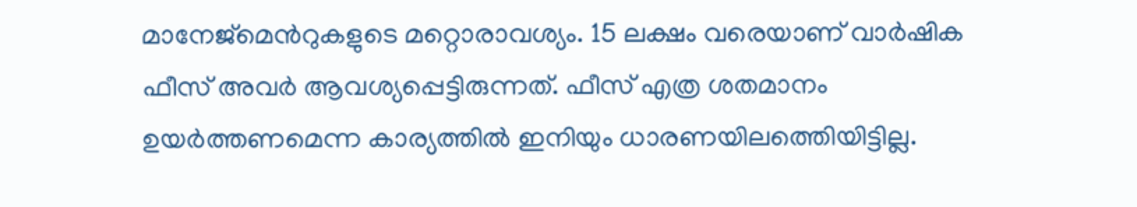മാനേജ്മെന്‍റുകളുടെ മറ്റൊരാവശ്യം. 15 ലക്ഷം വരെയാണ് വാര്‍ഷിക ഫീസ് അവര്‍ ആവശ്യപ്പെട്ടിരുന്നത്. ഫീസ് എത്ര ശതമാനം ഉയര്‍ത്തണമെന്ന കാര്യത്തില്‍ ഇനിയും ധാരണയിലത്തെിയിട്ടില്ല.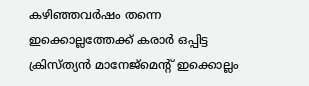കഴിഞ്ഞവര്‍ഷം തന്നെ ഇക്കൊല്ലത്തേക്ക് കരാര്‍ ഒപ്പിട്ട ക്രിസ്ത്യന്‍ മാനേജ്മെന്‍റ് ഇക്കൊല്ലം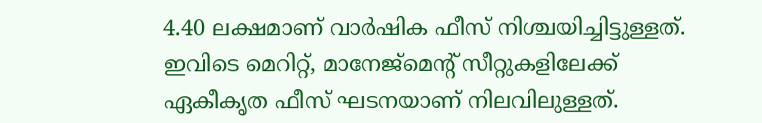4.40 ലക്ഷമാണ് വാര്‍ഷിക ഫീസ് നിശ്ചയിച്ചിട്ടുള്ളത്.  ഇവിടെ മെറിറ്റ്, മാനേജ്മെന്‍റ് സീറ്റുകളിലേക്ക് ഏകീകൃത ഫീസ് ഘടനയാണ് നിലവിലുള്ളത്.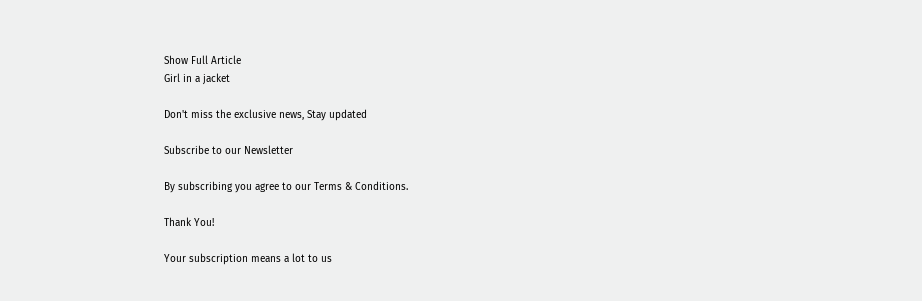Show Full Article
Girl in a jacket

Don't miss the exclusive news, Stay updated

Subscribe to our Newsletter

By subscribing you agree to our Terms & Conditions.

Thank You!

Your subscription means a lot to us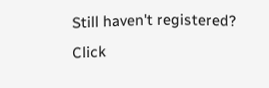Still haven't registered? Click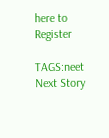here to Register

TAGS:neet
Next Story